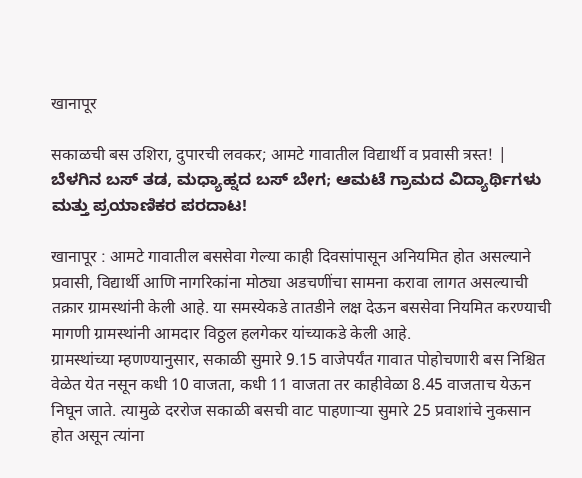खानापूर

सकाळची बस उशिरा, दुपारची लवकर; आमटे गावातील विद्यार्थी व प्रवासी त्रस्त! | ಬೆಳಗಿನ ಬಸ್ ತಡ, ಮಧ್ಯಾಹ್ನದ ಬಸ್ ಬೇಗ; ಆಮಟೆ ಗ್ರಾಮದ ವಿದ್ಯಾರ್ಥಿಗಳು ಮತ್ತು ಪ್ರಯಾಣಿಕರ ಪರದಾಟ!

खानापूर : आमटे गावातील बससेवा गेल्या काही दिवसांपासून अनियमित होत असल्याने प्रवासी, विद्यार्थी आणि नागरिकांना मोठ्या अडचणींचा सामना करावा लागत असल्याची तक्रार ग्रामस्थांनी केली आहे. या समस्येकडे तातडीने लक्ष देऊन बससेवा नियमित करण्याची मागणी ग्रामस्थांनी आमदार विठ्ठल हलगेकर यांच्याकडे केली आहे.
ग्रामस्थांच्या म्हणण्यानुसार, सकाळी सुमारे 9.15 वाजेपर्यंत गावात पोहोचणारी बस निश्चित वेळेत येत नसून कधी 10 वाजता, कधी 11 वाजता तर काहीवेळा 8.45 वाजताच येऊन निघून जाते. त्यामुळे दररोज सकाळी बसची वाट पाहणाऱ्या सुमारे 25 प्रवाशांचे नुकसान होत असून त्यांना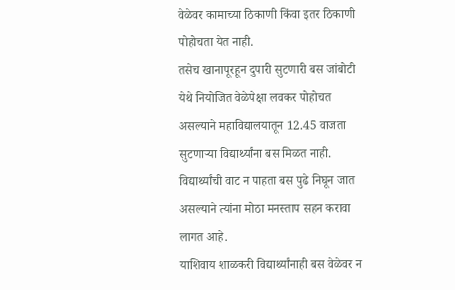वेळेवर कामाच्या ठिकाणी किंवा इतर ठिकाणी पोहोचता येत नाही.
तसेच खानापूरहून दुपारी सुटणारी बस जांबोटी येथे नियोजित वेळेपेक्षा लवकर पोहोचत असल्याने महाविद्यालयातून 12.45 वाजता सुटणाऱ्या विद्यार्थ्यांना बस मिळत नाही. विद्यार्थ्यांची वाट न पाहता बस पुढे निघून जात असल्याने त्यांना मोठा मनस्ताप सहन करावा लागत आहे.
याशिवाय शाळकरी विद्यार्थ्यांनाही बस वेळेवर न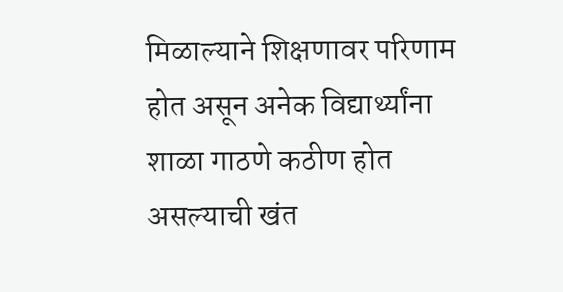मिळाल्याने शिक्षणावर परिणाम होत असून अनेक विद्यार्थ्यांना शाळा गाठणे कठीण होत असल्याची खंत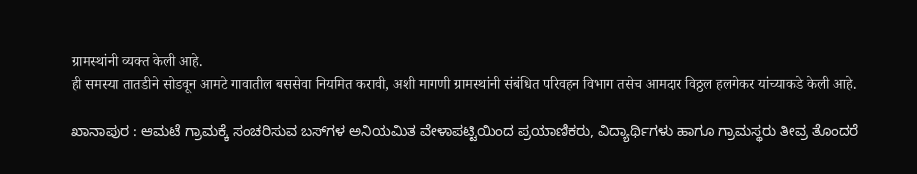ग्रामस्थांनी व्यक्त केली आहे.
ही समस्या तातडीने सोडवून आमटे गावातील बससेवा नियमित करावी, अशी मागणी ग्रामस्थांनी संबंधित परिवहन विभाग तसेच आमदार विठ्ठल हलगेकर यांच्याकडे केली आहे.

ಖಾನಾಪುರ : ಆಮಟೆ ಗ್ರಾಮಕ್ಕೆ ಸಂಚರಿಸುವ ಬಸ್‌ಗಳ ಅನಿಯಮಿತ ವೇಳಾಪಟ್ಟಿಯಿಂದ ಪ್ರಯಾಣಿಕರು, ವಿದ್ಯಾರ್ಥಿಗಳು ಹಾಗೂ ಗ್ರಾಮಸ್ಥರು ತೀವ್ರ ತೊಂದರೆ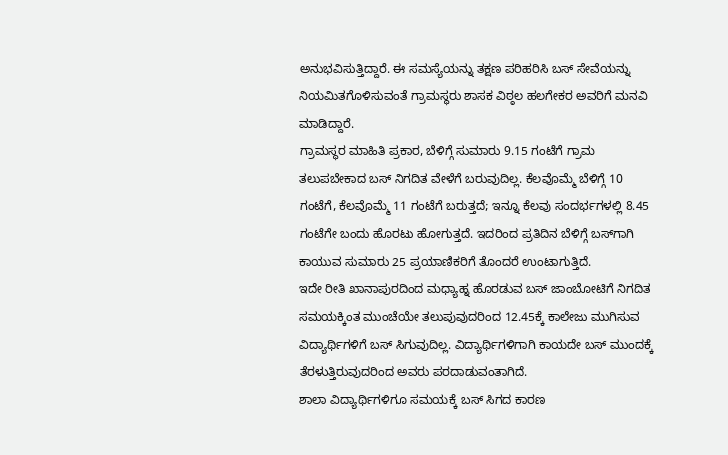ಅನುಭವಿಸುತ್ತಿದ್ದಾರೆ. ಈ ಸಮಸ್ಯೆಯನ್ನು ತಕ್ಷಣ ಪರಿಹರಿಸಿ ಬಸ್ ಸೇವೆಯನ್ನು ನಿಯಮಿತಗೊಳಿಸುವಂತೆ ಗ್ರಾಮಸ್ಥರು ಶಾಸಕ ವಿಠ್ಠಲ ಹಲಗೇಕರ ಅವರಿಗೆ ಮನವಿ ಮಾಡಿದ್ದಾರೆ.
ಗ್ರಾಮಸ್ಥರ ಮಾಹಿತಿ ಪ್ರಕಾರ, ಬೆಳಿಗ್ಗೆ ಸುಮಾರು 9.15 ಗಂಟೆಗೆ ಗ್ರಾಮ ತಲುಪಬೇಕಾದ ಬಸ್ ನಿಗದಿತ ವೇಳೆಗೆ ಬರುವುದಿಲ್ಲ. ಕೆಲವೊಮ್ಮೆ ಬೆಳಿಗ್ಗೆ 10 ಗಂಟೆಗೆ, ಕೆಲವೊಮ್ಮೆ 11 ಗಂಟೆಗೆ ಬರುತ್ತದೆ; ಇನ್ನೂ ಕೆಲವು ಸಂದರ್ಭಗಳಲ್ಲಿ 8.45 ಗಂಟೆಗೇ ಬಂದು ಹೊರಟು ಹೋಗುತ್ತದೆ. ಇದರಿಂದ ಪ್ರತಿದಿನ ಬೆಳಿಗ್ಗೆ ಬಸ್‌ಗಾಗಿ ಕಾಯುವ ಸುಮಾರು 25 ಪ್ರಯಾಣಿಕರಿಗೆ ತೊಂದರೆ ಉಂಟಾಗುತ್ತಿದೆ.
ಇದೇ ರೀತಿ ಖಾನಾಪುರದಿಂದ ಮಧ್ಯಾಹ್ನ ಹೊರಡುವ ಬಸ್ ಜಾಂಬೋಟಿಗೆ ನಿಗದಿತ ಸಮಯಕ್ಕಿಂತ ಮುಂಚೆಯೇ ತಲುಪುವುದರಿಂದ 12.45ಕ್ಕೆ ಕಾಲೇಜು ಮುಗಿಸುವ ವಿದ್ಯಾರ್ಥಿಗಳಿಗೆ ಬಸ್ ಸಿಗುವುದಿಲ್ಲ. ವಿದ್ಯಾರ್ಥಿಗಳಿಗಾಗಿ ಕಾಯದೇ ಬಸ್ ಮುಂದಕ್ಕೆ ತೆರಳುತ್ತಿರುವುದರಿಂದ ಅವರು ಪರದಾಡುವಂತಾಗಿದೆ.
ಶಾಲಾ ವಿದ್ಯಾರ್ಥಿಗಳಿಗೂ ಸಮಯಕ್ಕೆ ಬಸ್ ಸಿಗದ ಕಾರಣ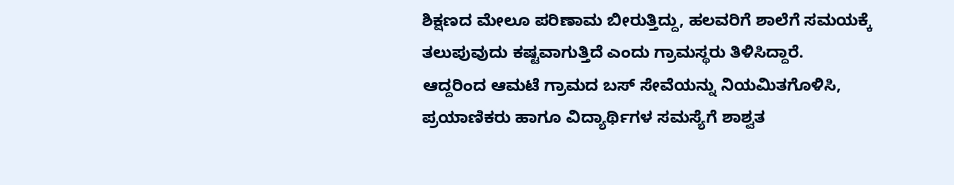ಶಿಕ್ಷಣದ ಮೇಲೂ ಪರಿಣಾಮ ಬೀರುತ್ತಿದ್ದು, ಹಲವರಿಗೆ ಶಾಲೆಗೆ ಸಮಯಕ್ಕೆ ತಲುಪುವುದು ಕಷ್ಟವಾಗುತ್ತಿದೆ ಎಂದು ಗ್ರಾಮಸ್ಥರು ತಿಳಿಸಿದ್ದಾರೆ.
ಆದ್ದರಿಂದ ಆಮಟೆ ಗ್ರಾಮದ ಬಸ್ ಸೇವೆಯನ್ನು ನಿಯಮಿತಗೊಳಿಸಿ, ಪ್ರಯಾಣಿಕರು ಹಾಗೂ ವಿದ್ಯಾರ್ಥಿಗಳ ಸಮಸ್ಯೆಗೆ ಶಾಶ್ವತ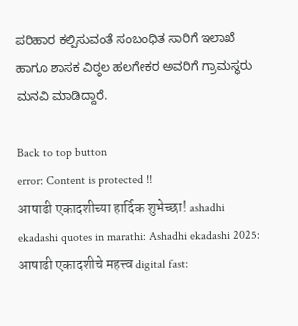ಪರಿಹಾರ ಕಲ್ಪಿಸುವಂತೆ ಸಂಬಂಧಿತ ಸಾರಿಗೆ ಇಲಾಖೆ ಹಾಗೂ ಶಾಸಕ ವಿಠ್ಠಲ ಹಲಗೇಕರ ಅವರಿಗೆ ಗ್ರಾಮಸ್ಥರು ಮನವಿ ಮಾಡಿದ್ದಾರೆ.

Back to top button
error: Content is protected !!
आषाढी एकादशीच्या हार्दिक शुभेच्छा! ashadhi ekadashi quotes in marathi: Ashadhi ekadashi 2025: आषाढी एकादशीचे महत्त्व digital fast: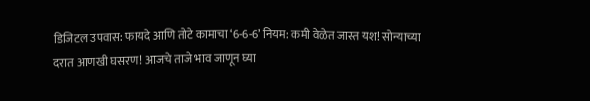डिजिटल उपवास: फायदे आणि तोटे कामाचा ‘6-6-6’ नियम: कमी वेळेत जास्त यश! सोन्याच्या दरात आणखी घसरण! आजचे ताजे भाव जाणून घ्या